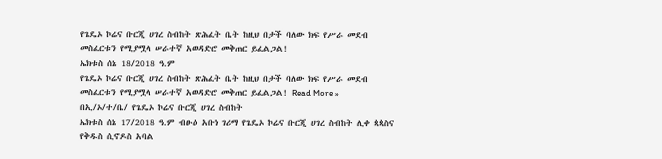የጌዴኦ ኮሬና ቡርጂ ሀገረ ስብከት ጽሕፈት ቤት ከዚህ በታች ባለው ክፍ የሥራ መደብ መስፈርቱን የሚያሟላ ሠራተኛ አወዳድሮ መቅጠር ይፈልጋል!
ኤክቱስ ሰኔ 18/2018 ዓ.ም
የጌዴኦ ኮሬና ቡርጂ ሀገረ ስብከት ጽሕፈት ቤት ከዚህ በታች ባለው ክፍ የሥራ መደብ መስፈርቱን የሚያሟላ ሠራተኛ አወዳድሮ መቅጠር ይፈልጋል! Read More »
በኢ/ኦ/ተ/ቤ/ የጌዴኦ ኮሬና ቡርጂ ሀገረ ስብከት
ኤክቱስ ሰኔ 17/2018 ዓ.ም ብፁዕ አቡነ ገሪማ የጌዴኦ ኮሬና ቡርጂ ሀገረ ስብከት ሊቀ ጳጳስና የቅዱስ ሲኖዶስ አባል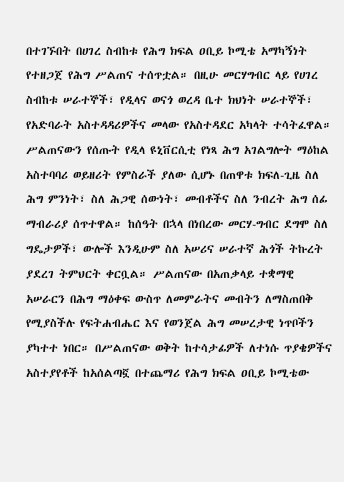በተገኙበት በሀገረ ስብከቱ የሕግ ክፍል ዐቢይ ኮሚቴ አማካኝነት የተዘጋጀ የሕግ ሥልጠና ተሰጥቷል። በዚሁ መርሃግብር ላይ የሀገረ ስብከቱ ሠራተኞች፣ የዲላና ወናጎ ወረዳ ቤተ ክህነት ሠራተኞች፣ የአድባራት አስተዳዳሪዎችና መላው የአስተዳደር አካላት ተሳትፈዋል። ሥልጠናውን የሰጡት የዲላ ዩኒቨርሲቲ የነጻ ሕግ አገልግሎት ማዕከል አስተባባሪ ወይዘሪት የምስራች ያለው ሲሆኑ በጠዋቱ ክፍለ-ጊዜ ስለ ሕግ ምንነት፣ ስለ ሕጋዊ ሰውነት፣ መብቶችና ስለ ንብረት ሕግ ሰፊ ማብራሪያ ሰጥተዋል። ከሰዓት በኋላ በነበረው መርሃ-ግብር ደግሞ ስለ ግዴታዎች፣ ውሎች እንዲሁም ስለ አሠሪና ሠራተኛ ሕጎች ትኩረት ያደረገ ትምህርት ቀርቧል። ሥልጠናው በአጠቃላይ ተቋማዊ አሠራርን በሕግ ማዕቀፍ ውስጥ ለመምራትና መብትን ለማስጠበቅ የሚያስችሉ የፍትሐብሔር እና የወንጀል ሕግ መሠረታዊ ነጥቦችን ያካተተ ነበር። በሥልጠናው ወቅት ከተሳታፊዎች ለተነሱ ጥያቄዎችና አስተያየቶች ከአሰልጣኟ በተጨማሪ የሕግ ክፍል ዐቢይ ኮሚቴው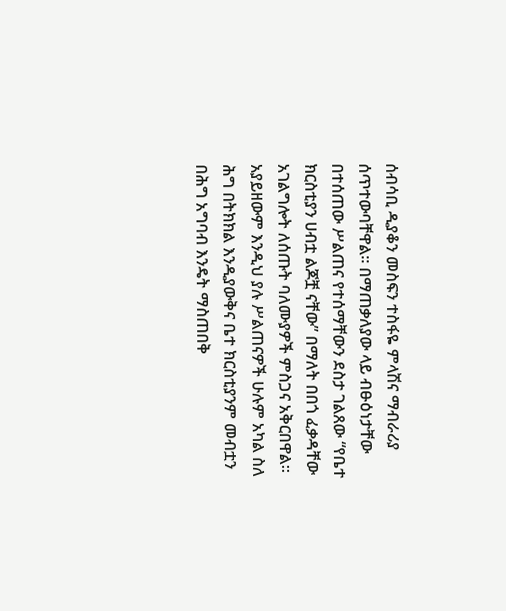ሰብሳቢ ዲያቆን መስፍን ተስፋዬ ምላሽና ማብራሪያ ሰጥተውባቸዋል። በማጠቃለያው ላይ ብፁዕነታቸው በተሰጠው ሥልጠና የተሰማቸውን ደስታ ገልጸው “የቤተ ክርስቲያን ሀብቷ ልጆቿ ናቸው” በማለት በበጎ ፈቃዳቸው አገልግሎት ለሰጡት ባለሙያዎች ምስጋና አቅርበዋል። አያይዘውም እንዲህ ያሉ ሥልጠናዎች ሁሉም አካል ስለ ሕግ በትክክል እንዲያውቅና ቤተ ክርስቲያንም መብቷን በሕግ አግባብ እንዴት ማስጠበቅ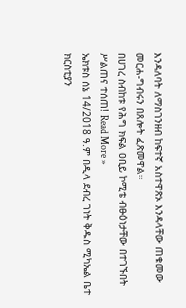እንዳለባት ለማስገንዘብ ከፍተኛ አስተዋጽኦ እንዳላቸው ጠቁመው መርሐ-ግብሩን በጸሎት ፈጽመዋል።
በሀገረ ስብከቱ የሕግ ክፍል ዐቢይ ኮሚቴ ብፁዕነታቸው በተገኙበት ሥልጠና ተሰጠ! Read More »
ኤክቱስ ሰኔ 14/2018 ዓ.ም በዲላ ደብረ ገነት ቅዱስ ሚካኤል ቤተ ክርስቲያን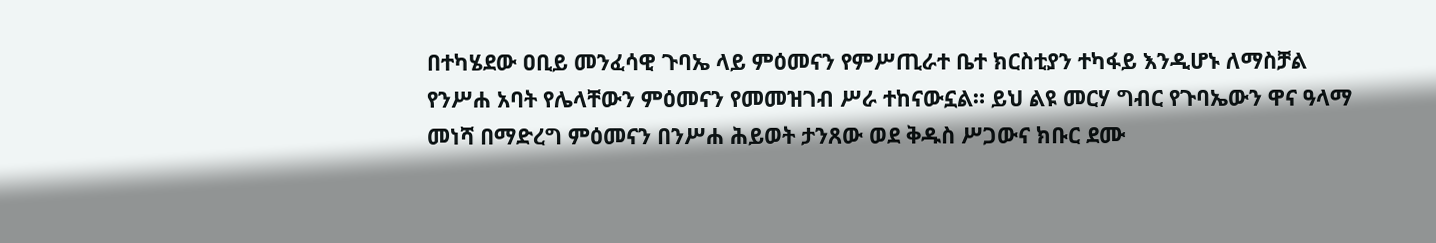በተካሄደው ዐቢይ መንፈሳዊ ጉባኤ ላይ ምዕመናን የምሥጢራተ ቤተ ክርስቲያን ተካፋይ እንዲሆኑ ለማስቻል የንሥሐ አባት የሌላቸውን ምዕመናን የመመዝገብ ሥራ ተከናውኗል። ይህ ልዩ መርሃ ግብር የጉባኤውን ዋና ዓላማ መነሻ በማድረግ ምዕመናን በንሥሐ ሕይወት ታንጸው ወደ ቅዱስ ሥጋውና ክቡር ደሙ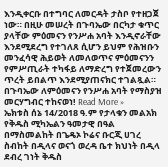እንዲቀርቡ በተግባር ለመርዳት ታስቦ የተዘጋጀ ነው። በዚሁ መሠረት በጉባኤው በርካታ ቁጥር ያላቸው ምዕመናን የንሥሐ አባት እንዲኖራቸው እንደሚደረግ የተገለጸ ሲሆን ይህም የሕዝቡን መንፈሳዊ ሕይወት ለመለወጥና ምዕመናንን የምሥጢራት ተካፋይ ለማድረግ የተጀመረውን ጥረት ይበልጥ እንደሚያጠናክር ተገልጿል።
በጉባኤው ለምዕመናን የንሥሐ አባት የማስያዝ መርሃግብር ተከናወነ! Read More »
ኤክቱስ ሰኔ 14/2018 ዓ.ም የታላቁን መልአክ የቅዱስ ሚካኤልን ዓመታዊ በዓል በማስመልከት በጌዴኦ ኮሬና ቡርጂ ሀገረ ስብከት በዲላና ወናጎ ወረዳ ቤተ ክህነት በዲላ ደብረ ገነት ቅዱስ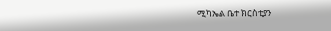ሚካኤል ቤተ ክርስቲያን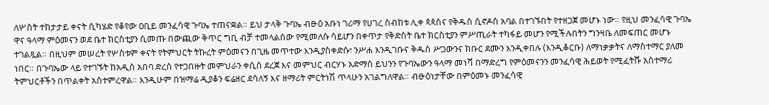ለሦስት ተከታታይ ቀናት ሲካሄድ የቆየው ዐቢይ መንፈሳዊ ጉባኤ ተጠናቋል። ይህ ታላቅ ጉባኤ ብፁዕ አቡነ ገሪማ የሀገረ ስብከቱ ሊቀ ጳጳስና የቅዱስ ሲኖዶስ አባል በተገኙበት የተዘጋጀ መሆኑ ነው። የዚህ መንፈሳዊ ጉባኤ ዋና ዓላማ ምዕመናን ወደ ቤተ ክርስቲያን ሲመጡ በውጪው ቅጥር ግቢ ብቻ ተመላልሰው የሚመለሱ ሳይሆን በቀጥታ የቅድስት ቤተ ክርስቲያን ምሥጢራት ተካፋይ መሆን የሚችሉበትን ግንዛቤ ለመፍጠር መሆኑ ተገልጿል። በዚህም መሠረት የሦስቱም ቀናት የትምህርት ትኩረት ምዕመናን በጊዜ መጥተው እንዲያስቀድሱ፣ ንሥሐ እንዲገቡና ቅዱስ ሥጋውንና ክቡር ደሙን እንዲቀበሉ (እንዲቆርቡ) ለማነቃቃትና ለማስተማር ያለመ ነበር። በጉባኤው ላይ የተገኙት ከአዲስ አበባ ድረስ የተጋበዙት መምህራን ቀሲስ ደረጀ እና መምህር ብርሃኑ አድማስ ይህንን የጉባኤውን ዓላማ መነሻ በማድረግ የምዕመናንን መንፈሳዊ ሕይወት የሚፈትሹ አስተማሪ ትምህርቶችን በጥልቀት አስተምረዋል። እንዲሁም በዝማሬ ዲያቆን ፍሬዘር ደሳለኝ እና ዘማሪት ምርትነሽ ጥላሁን አገልግለዋል። ብፁዕነታቸው በምዕመኑ መንፈሳዊ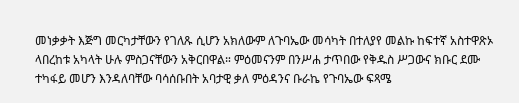መነቃቃት እጅግ መርካታቸውን የገለጹ ሲሆን አክለውም ለጉባኤው መሳካት በተለያየ መልኩ ከፍተኛ አስተዋጽኦ ላበረከቱ አካላት ሁሉ ምስጋናቸውን አቅርበዋል። ምዕመናንም በንሥሐ ታጥበው የቅዱስ ሥጋውና ክቡር ደሙ ተካፋይ መሆን እንዳለባቸው ባሳሰቡበት አባታዊ ቃለ ምዕዳንና ቡራኬ የጉባኤው ፍጻሜ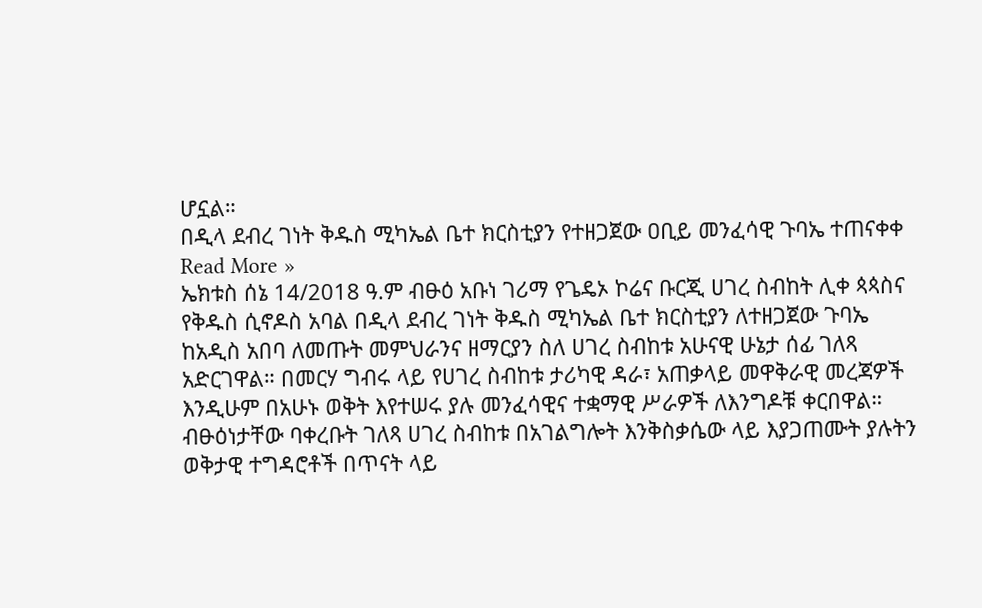ሆኗል።
በዲላ ደብረ ገነት ቅዱስ ሚካኤል ቤተ ክርስቲያን የተዘጋጀው ዐቢይ መንፈሳዊ ጉባኤ ተጠናቀቀ Read More »
ኤክቱስ ሰኔ 14/2018 ዓ.ም ብፁዕ አቡነ ገሪማ የጌዴኦ ኮሬና ቡርጂ ሀገረ ስብከት ሊቀ ጳጳስና የቅዱስ ሲኖዶስ አባል በዲላ ደብረ ገነት ቅዱስ ሚካኤል ቤተ ክርስቲያን ለተዘጋጀው ጉባኤ ከአዲስ አበባ ለመጡት መምህራንና ዘማርያን ስለ ሀገረ ስብከቱ አሁናዊ ሁኔታ ሰፊ ገለጻ አድርገዋል። በመርሃ ግብሩ ላይ የሀገረ ስብከቱ ታሪካዊ ዳራ፣ አጠቃላይ መዋቅራዊ መረጃዎች እንዲሁም በአሁኑ ወቅት እየተሠሩ ያሉ መንፈሳዊና ተቋማዊ ሥራዎች ለእንግዶቹ ቀርበዋል። ብፁዕነታቸው ባቀረቡት ገለጻ ሀገረ ስብከቱ በአገልግሎት እንቅስቃሴው ላይ እያጋጠሙት ያሉትን ወቅታዊ ተግዳሮቶች በጥናት ላይ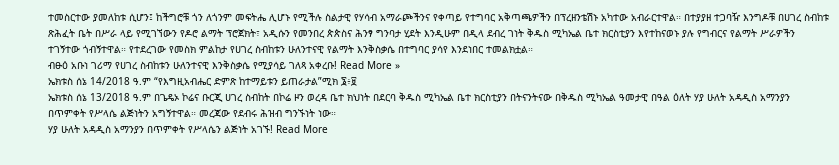ተመስርተው ያመለከቱ ሲሆን፤ ከችግሮቹ ጎን ለጎንም መፍትሔ ሊሆኑ የሚችሉ ስልታዊ የሃሳብ አማራጮችንና የቀጣይ የተግባር አቅጣጫዎችን በፕረዘንቴሽኑ አካተው አብራርተዋል። በተያያዘ ተጋባዥ እንግዶቹ በሀገረ ስብከቱ ጽሕፈት ቤት በሥራ ላይ የሚገኘውን የዶሮ ልማት ፕሮጀክት፣ አዲሱን የመንበረ ጵጵስና ሕንፃ ግንባታ ሂደት እንዲሁም በዲላ ደብረ ገነት ቅዱስ ሚካኤል ቤተ ክርስቲያን እየተከናወኑ ያሉ የግብርና የልማት ሥራዎችን ተገኝተው ጎብኝተዋል። የተደረገው የመስክ ምልከታ የሀገረ ስብከቱን ሁለንተናዊ የልማት እንቅስቃሴ በተግባር ያሳየ እንደነበር ተመልክቷል።
ብፁዕ አቡነ ገሪማ የሀገረ ስብከቱን ሁለንተናዊ እንቅስቃሴ የሚያሳይ ገለጻ አቀረቡ! Read More »
ኤክቱስ ሰኔ 14/2018 ዓ.ም “የእግዚአብሔር ድምጽ ከተማይቱን ይጠራታል”ሚክ ፮፥፱
ኤክቱስ ሰኔ 13/2018 ዓ.ም በጌዴኦ ኮሬና ቡርጂ ሀገረ ስብከት በኮሬ ዞን ወረዳ ቤተ ክህነት በደርባ ቅዱስ ሚካኤል ቤተ ክርስቲያን በትናንትናው በቅዱስ ሚካኤል ዓመታዊ በዓል ዕለት ሃያ ሁለት አዳዲስ አማንያን በጥምቀት የሥላሴ ልጅነትን አግኝተዋል። መረጃው የደብሩ ሕዝብ ግንኙነት ነው።
ሃያ ሁለት አዳዲስ አማንያን በጥምቀት የሥላሴን ልጅነት አገኙ! Read More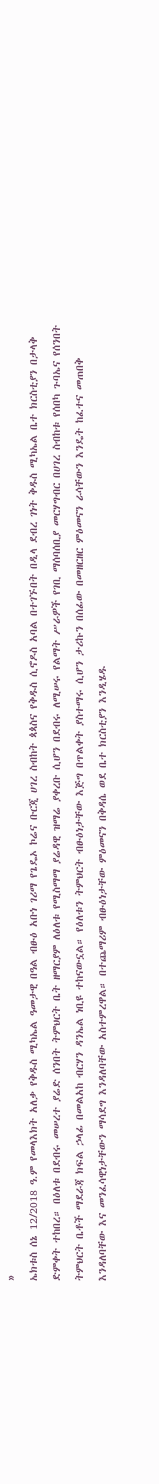»
ኤክቱስ ሰኔ 12/2018 ዓ.ም የመላእክት አለቃ የቅዱስ ሚካኤል ዓመታዊ በዓል ብፁዕ አቡነ ገሪማ የጌዴኦ ኮሬና ቡርጂ ሀገረ ስብከት ጳጳስና የቅዱስ ሲኖዶስ አባል በተገኙበት በዲላ ደብረ ገነት ቅዱስ ሚካኤል ቤተ ክርስቲያን በታላቅ ድምቀት ተከበረ። በዕለቱ በደብሩ መሠረተ ያሬድ ሰንበት ትምህርት ቤት ዘማርያም ለዕለቱ የሚስማማ ያሬዳዊ ዝማሬ ያቀረቡ ሲሆን በደብሩ ለሚሠሩ የልማት ሥራዎች የገቢ ማሰባሰቢያ መርሃግብር በሀገረ ስብከቱ የሰበካ ጉባኤና የሰንበት ትምህርት ቤቶች ማደራጃ ክፍል ኃላፊ በመልአከ ብርሃን ዳንኤል ነቢዩ ተከናውኗል። የዕለቱን ትምህርት ብፁዕነታቸው እጅግ በጥልቀት ያስተማሩ ሲሆን ታሪኩን በሰፊው በመዘርዘር ምዕመናን ራሳቸውን እንዴት ከፈተና መጠበቅ እንዳለባቸው እና መንፈሳዊነታቸውን ማሳደግ እንዳለባቸው አስተምረዋል። በተጨማሪም ብፁዕነታቸው ምዕመናን በቅዳሴ ወደ ቤተ ክርስቲያን እንዲሄዱ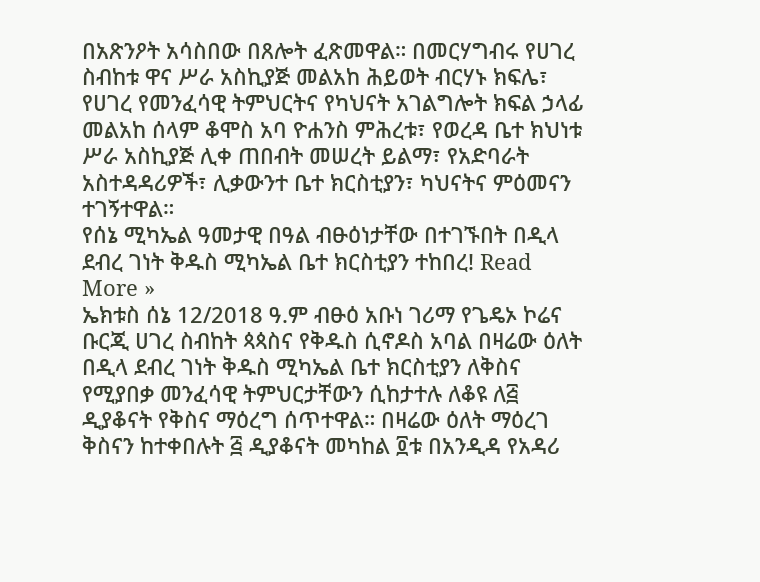በአጽንዖት አሳስበው በጸሎት ፈጽመዋል። በመርሃግብሩ የሀገረ ስብከቱ ዋና ሥራ አስኪያጅ መልአከ ሕይወት ብርሃኑ ክፍሌ፣ የሀገረ የመንፈሳዊ ትምህርትና የካህናት አገልግሎት ክፍል ኃላፊ መልአከ ሰላም ቆሞስ አባ ዮሐንስ ምሕረቱ፣ የወረዳ ቤተ ክህነቱ ሥራ አስኪያጅ ሊቀ ጠበብት መሠረት ይልማ፣ የአድባራት አስተዳዳሪዎች፣ ሊቃውንተ ቤተ ክርስቲያን፣ ካህናትና ምዕመናን ተገኝተዋል።
የሰኔ ሚካኤል ዓመታዊ በዓል ብፁዕነታቸው በተገኙበት በዲላ ደብረ ገነት ቅዱስ ሚካኤል ቤተ ክርስቲያን ተከበረ! Read More »
ኤክቱስ ሰኔ 12/2018 ዓ.ም ብፁዕ አቡነ ገሪማ የጌዴኦ ኮሬና ቡርጂ ሀገረ ስብከት ጳጳስና የቅዱስ ሲኖዶስ አባል በዛሬው ዕለት በዲላ ደብረ ገነት ቅዱስ ሚካኤል ቤተ ክርስቲያን ለቅስና የሚያበቃ መንፈሳዊ ትምህርታቸውን ሲከታተሉ ለቆዩ ለ፭ ዲያቆናት የቅስና ማዕረግ ሰጥተዋል። በዛሬው ዕለት ማዕረገ ቅስናን ከተቀበሉት ፭ ዲያቆናት መካከል ፬ቱ በአንዲዳ የአዳሪ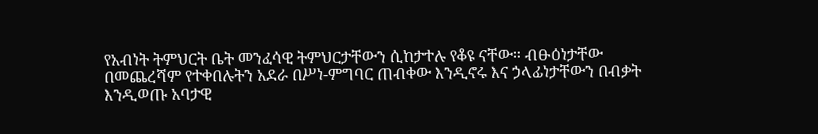የአብነት ትምህርት ቤት መንፈሳዊ ትምህርታቸውን ሲከታተሉ የቆዩ ናቸው። ብፁዕነታቸው በመጨረሻም የተቀበሉትን አደራ በሥነ-ምግባር ጠብቀው እንዲኖሩ እና ኃላፊነታቸውን በብቃት እንዲወጡ አባታዊ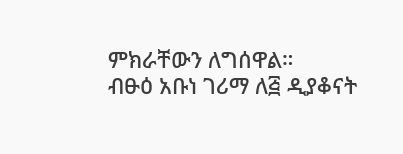ምክራቸውን ለግሰዋል።
ብፁዕ አቡነ ገሪማ ለ፭ ዲያቆናት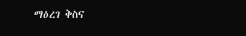ማዕረገ ቅስና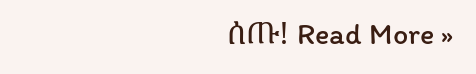ሰጡ! Read More »